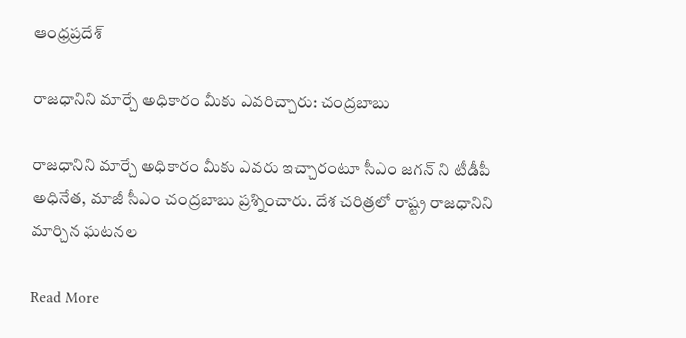ఆంధ్రప్రదేశ్

రాజధానిని మార్చే అధికారం మీకు ఎవరిచ్చారు: చంద్రబాబు

రాజధానిని మార్చే అధికారం మీకు ఎవరు ఇచ్చారంటూ సీఎం జగన్ ని టీడీపీ అధినేత, మాజీ సీఎం చంద్రబాబు ప్రశ్నించారు. దేశ చరిత్రలో రాష్ట్ర రాజధానిని మార్చిన ఘటనల

Read More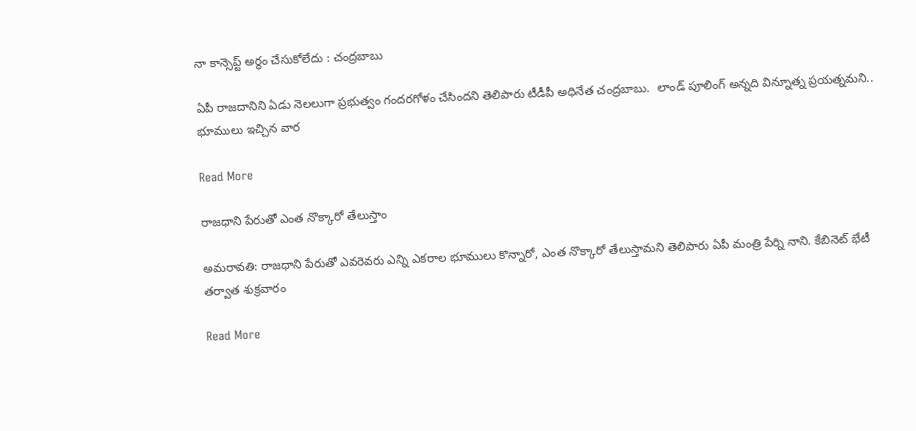నా కాన్సెప్ట్ అర్థం చేసుకోలేదు : చంద్రబాబు

ఏపీ రాజదానిని ఏడు నెలలుగా ప్రభుత్వం గందరగోళం చేసిందని తెలిపారు టీడీపీ అధినేత చంద్రబాబు.  లాండ్ పూలింగ్ అన్నది విన్నూత్న ప్రయత్నమని.. భూములు ఇచ్చిన వార

Read More

రాజధాని పేరుతో ఎంత నొక్కారో తేలుస్తాం

అమరావతి: రాజధాని పేరుతో ఎవరెవరు ఎన్ని ఎకరాల భూములు కొన్నారో, ఎంత నొక్కారో తేలుస్తామని తెలిపారు ఏపీ మంత్రి పేర్ని నాని. కేబినెట్ భేటీ తర్వాత శుక్రవారం

Read More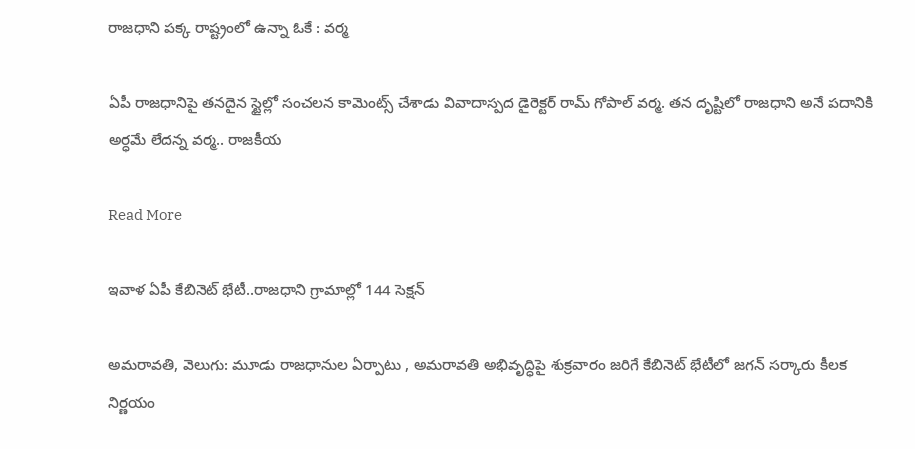రాజధాని పక్క రాష్ట్రంలో ఉన్నా ఓకే : వర్మ

ఏపీ రాజధానిపై తనదైన స్టైల్లో సంచలన కామెంట్స్ చేశాడు వివాదాస్పద డైరెక్టర్ రామ్ గోపాల్ వర్మ. తన దృష్టిలో రాజధాని అనే పదానికి అర్ధమే లేదన్న వర్మ.. రాజకీయ

Read More

ఇవాళ ఏపీ కేబినెట్ భేటీ..రాజధాని గ్రామాల్లో 144 సెక్షన్

అమరావతి, వెలుగు: మూడు రాజధానుల ఏర్పాటు , అమరావతి అభివృద్ధిపై శుక్రవారం జరిగే కేబినెట్ భేటీలో జగన్ సర్కారు కీలక నిర్ణయం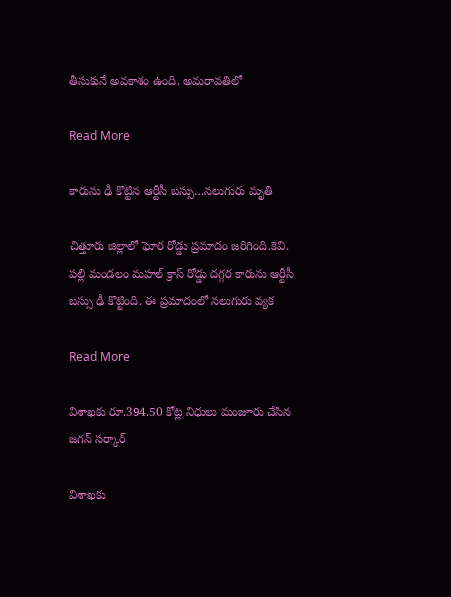తీసుకునే అవకాశం ఉంది. అమరావతిలో

Read More

కారును ఢీ కొట్టిన ఆర్టీసీ బస్సు…నలుగురు మృతి

చిత్తూరు జిల్లాలో ఘోర రోడ్డు ప్రమాదం జరిగింది.కెవి. పల్లి మండలం మహల్‌ క్రాస్‌ రోడ్డు దగ్గర కారును ఆర్టీసీ బస్సు ఢీ కొట్టింది. ఈ ప్రమాదంలో నలుగురు వ్యక

Read More

విశాఖకు రూ.394.50 కోట్ల నిధులు మంజూరు చేసిన జగన్ సర్కార్

విశాఖకు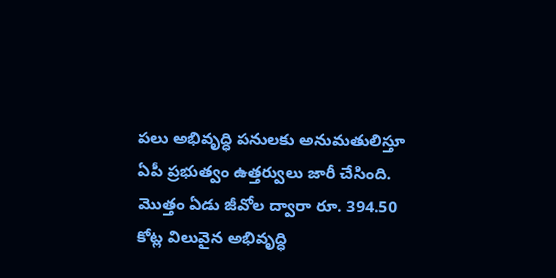పలు అభివృద్ధి పనులకు అనుమతులిస్తూ ఏపీ ప్రభుత్వం ఉత్తర్వులు జారీ చేసింది. మొత్తం ఏడు జీవోల ద్వారా రూ. 394.50 కోట్ల విలువైన అభివృద్ధి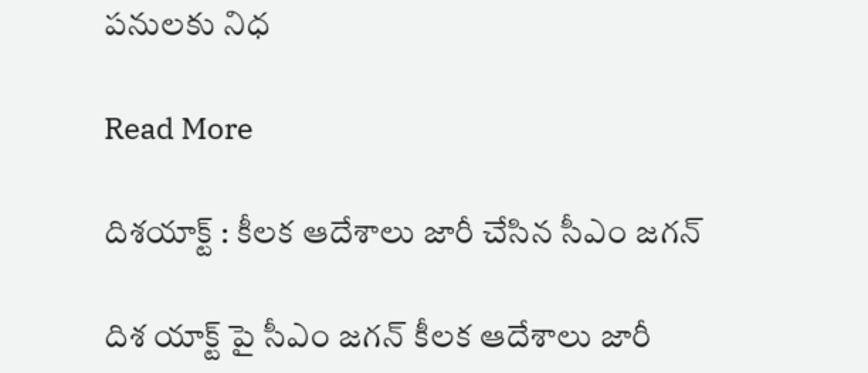పనులకు నిధ

Read More

దిశయాక్ట్ : కీలక ఆదేశాలు జారీ చేసిన సీఎం జగన్

దిశ యాక్ట్ పై సీఎం జగన్ కీలక ఆదేశాలు జారీ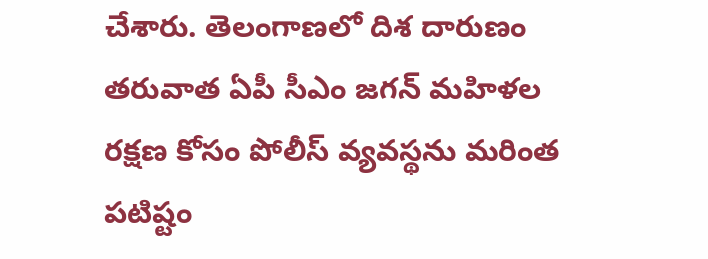చేశారు. తెలంగాణలో దిశ దారుణం తరువాత ఏపీ సీఎం జగన్ మహిళల రక్షణ కోసం పోలీస్ వ్యవస్థను మరింత పటిష్టం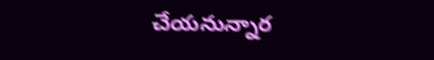చేయనున్నార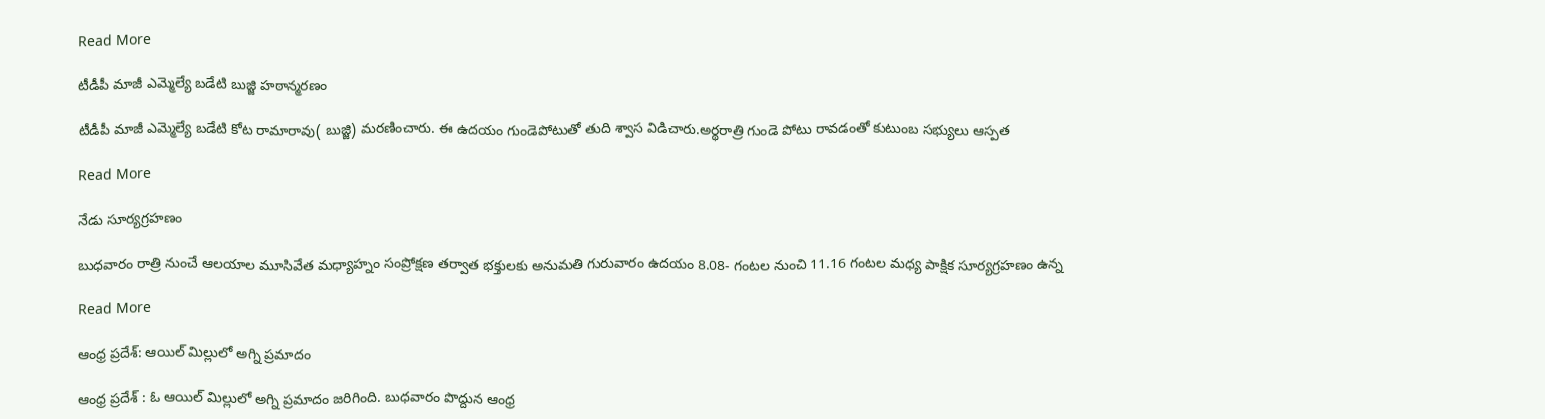Read More

టీడీపీ మాజీ ఎమ్మెల్యే బడేటి బుజ్జి హఠాన్మరణం

టీడీపీ మాజీ ఎమ్మెల్యే బడేటి కోట రామారావు( బుజ్జి) మరణించారు. ఈ ఉదయం గుండెపోటుతో తుది శ్వాస విడిచారు.అర్థరాత్రి గుండె పోటు రావడంతో కుటుంబ సభ్యులు ఆస్పత

Read More

నేడు సూర్యగ్రహణం

బుధవారం రాత్రి నుంచే ఆలయాల మూసివేత మధ్యాహ్నం సంప్రోక్షణ తర్వాత భక్తులకు అనుమతి గురువారం ఉదయం 8.08- గంటల నుంచి 11.16 గంటల మధ్య పాక్షిక సూర్యగ్రహణం ఉన్న

Read More

ఆంధ్ర ప్రదేశ్: ఆయిల్ మిల్లులో అగ్ని ప్రమాదం

ఆంధ్ర ప్రదేశ్ : ఓ ఆయిల్ మిల్లులో అగ్ని ప్రమాదం జరిగింది. బుధవారం పొద్దున ఆంధ్ర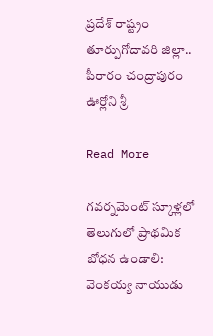ప్రదేశ్ రాష్ట్రం తూర్పుగోదావరి జిల్లా.. పీరారం చంద్రాపురం ఊర్లోని శ్రీ

Read More

గవర్నమెంట్ స్కూళ్లలో తెలుగులో ప్రాథమిక బోధన ఉండాలి: వెంకయ్య నాయుడు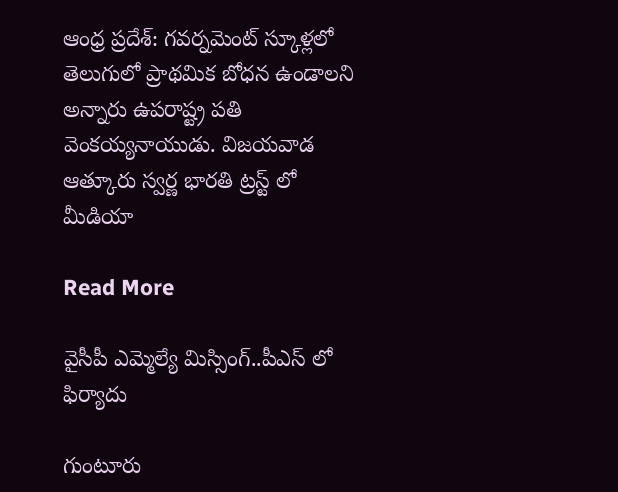ఆంధ్ర ప్రదేశ్: గవర్నమెంట్ స్కూళ్లలో తెలుగులో ప్రాథమిక బోధన ఉండాలని అన్నారు ఉపరాష్ట్ర పతి వెంకయ్యనాయుడు. విజయవాడ ఆత్కూరు స్వర్ణ భారతి ట్రస్ట్ లో మీడియా

Read More

వైసీపీ ఎమ్మెల్యే మిస్సింగ్..పీఎస్ లో ఫిర్యాదు

గుంటూరు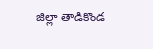జిల్లా తాడికొండ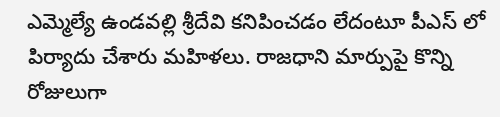ఎమ్మెల్యే ఉండవల్లి శ్రీదేవి కనిపించడం లేదంటూ పీఎస్ లో పిర్యాదు చేశారు మహిళలు. రాజధాని మార్పుపై కొన్ని రోజులుగా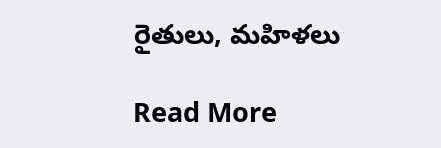రైతులు, మహిళలు

Read More